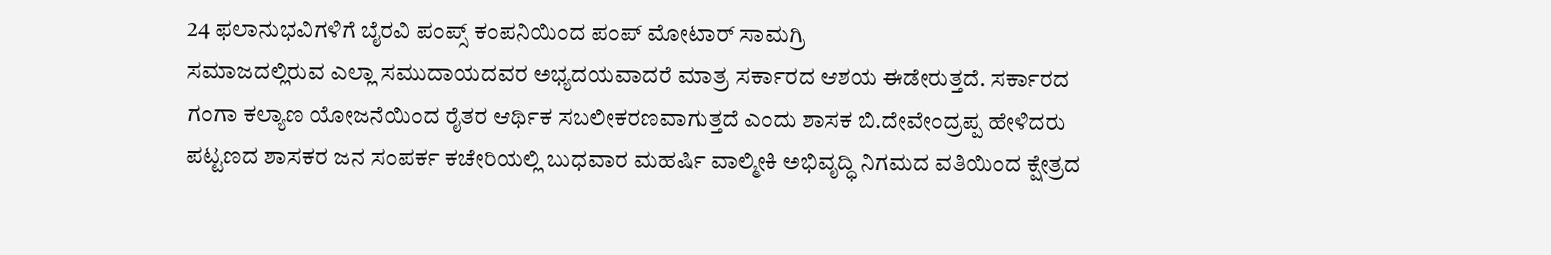24 ಫಲಾನುಭವಿಗಳಿಗೆ ಬೈರವಿ ಪಂಪ್ಸ್ ಕಂಪನಿಯಿಂದ ಪಂಪ್ ಮೋಟಾರ್ ಸಾಮಗ್ರಿ
ಸಮಾಜದಲ್ಲಿರುವ ಎಲ್ಲಾ ಸಮುದಾಯದವರ ಅಭ್ಯದಯವಾದರೆ ಮಾತ್ರ ಸರ್ಕಾರದ ಆಶಯ ಈಡೇರುತ್ತದೆ. ಸರ್ಕಾರದ ಗಂಗಾ ಕಲ್ಯಾಣ ಯೋಜನೆಯಿಂದ ರೈತರ ಆರ್ಥಿಕ ಸಬಲೀಕರಣವಾಗುತ್ತದೆ ಎಂದು ಶಾಸಕ ಬಿ.ದೇವೇಂದ್ರಪ್ಪ ಹೇಳಿದರು
ಪಟ್ಟಣದ ಶಾಸಕರ ಜನ ಸಂಪರ್ಕ ಕಚೇರಿಯಲ್ಲಿ ಬುಧವಾರ ಮಹರ್ಷಿ ವಾಲ್ಮೀಕಿ ಅಭಿವೃದ್ಧಿ ನಿಗಮದ ವತಿಯಿಂದ ಕ್ಷೇತ್ರದ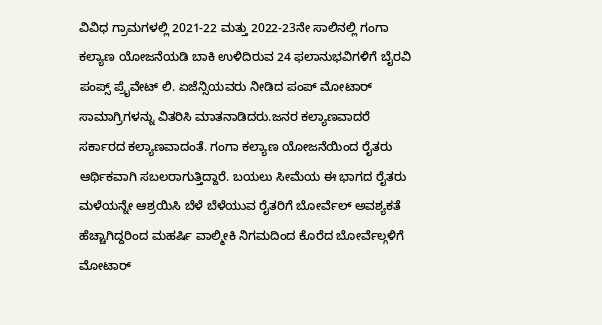ವಿವಿಧ ಗ್ರಾಮಗಳಲ್ಲಿ 2021-22 ಮತ್ತು 2022-23ನೇ ಸಾಲಿನಲ್ಲಿ ಗಂಗಾ ಕಲ್ಯಾಣ ಯೋಜನೆಯಡಿ ಬಾಕಿ ಉಳಿದಿರುವ 24 ಫಲಾನುಭವಿಗಳಿಗೆ ಬೈರವಿ ಪಂಪ್ಸ್ ಪ್ರೈವೇಟ್ ಲಿ. ಏಜೆನ್ಸಿಯವರು ನೀಡಿದ ಪಂಪ್ ಮೋಟಾರ್ ಸಾಮಾಗ್ರಿಗಳನ್ನು ವಿತರಿಸಿ ಮಾತನಾಡಿದರು.ಜನರ ಕಲ್ಯಾಣವಾದರೆ ಸರ್ಕಾರದ ಕಲ್ಯಾಣವಾದಂತೆ. ಗಂಗಾ ಕಲ್ಯಾಣ ಯೋಜನೆಯಿಂದ ರೈತರು ಆರ್ಥಿಕವಾಗಿ ಸಬಲರಾಗುತ್ತಿದ್ದಾರೆ. ಬಯಲು ಸೀಮೆಯ ಈ ಭಾಗದ ರೈತರು ಮಳೆಯನ್ನೇ ಆಶ್ರಯಿಸಿ ಬೆಳೆ ಬೆಳೆಯುವ ರೈತರಿಗೆ ಬೋರ್ವೆಲ್ ಅವಶ್ಯಕತೆ ಹೆಚ್ಚಾಗಿದ್ದರಿಂದ ಮಹರ್ಷಿ ವಾಲ್ಮೀಕಿ ನಿಗಮದಿಂದ ಕೊರೆದ ಬೋರ್ವೆಲ್ಗಳಿಗೆ ಮೋಟಾರ್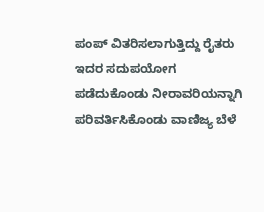ಪಂಪ್ ವಿತರಿಸಲಾಗುತ್ತಿದ್ದು ರೈತರು ಇದರ ಸದುಪಯೋಗ ಪಡೆದುಕೊಂಡು ನೀರಾವರಿಯನ್ನಾಗಿ ಪರಿವರ್ತಿಸಿಕೊಂಡು ವಾಣಿಜ್ಯ ಬೆಳೆ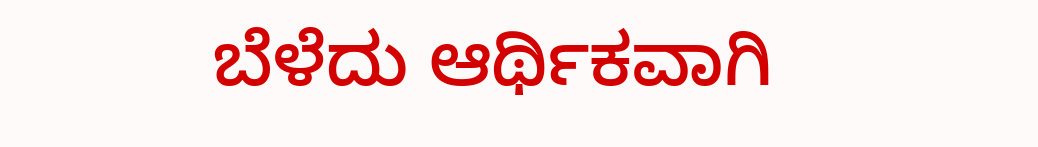ಬೆಳೆದು ಆರ್ಥಿಕವಾಗಿ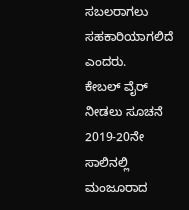ಸಬಲರಾಗಲು ಸಹಕಾರಿಯಾಗಲಿದೆ ಎಂದರು.
ಕೇಬಲ್ ವೈರ್ ನೀಡಲು ಸೂಚನೆ
2019-20ನೇ ಸಾಲಿನಲ್ಲಿ ಮಂಜೂರಾದ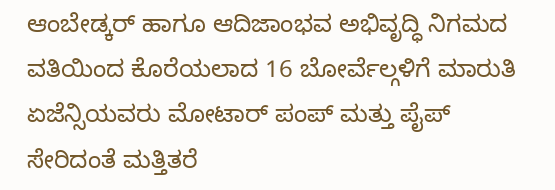ಆಂಬೇಡ್ಕರ್ ಹಾಗೂ ಆದಿಜಾಂಭವ ಅಭಿವೃದ್ಧಿ ನಿಗಮದ ವತಿಯಿಂದ ಕೊರೆಯಲಾದ 16 ಬೋರ್ವೆಲ್ಗಳಿಗೆ ಮಾರುತಿ ಏಜೆನ್ಸಿಯವರು ಮೋಟಾರ್ ಪಂಪ್ ಮತ್ತು ಪೈಪ್ ಸೇರಿದಂತೆ ಮತ್ತಿತರೆ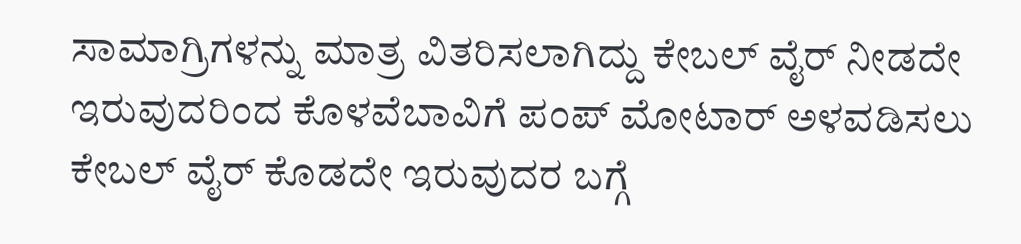ಸಾಮಾಗ್ರಿಗಳನ್ನು ಮಾತ್ರ ವಿತರಿಸಲಾಗಿದ್ದು ಕೇಬಲ್ ವೈರ್ ನೀಡದೇ ಇರುವುದರಿಂದ ಕೊಳವೆಬಾವಿಗೆ ಪಂಪ್ ಮೋಟಾರ್ ಅಳವಡಿಸಲು ಕೇಬಲ್ ವೈರ್ ಕೊಡದೇ ಇರುವುದರ ಬಗ್ಗೆ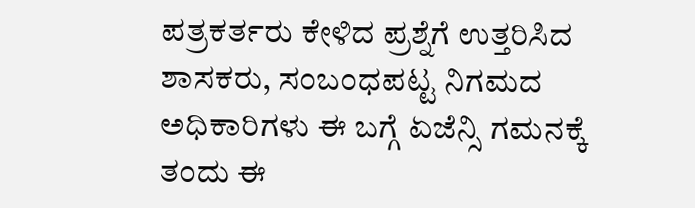ಪತ್ರಕರ್ತರು ಕೇಳಿದ ಪ್ರಶ್ನೆಗೆ ಉತ್ತರಿಸಿದ ಶಾಸಕರು, ಸಂಬಂಧಪಟ್ಟ ನಿಗಮದ ಅಧಿಕಾರಿಗಳು ಈ ಬಗ್ಗೆ ಏಜೆನ್ಸಿ ಗಮನಕ್ಕೆ ತಂದು ಈ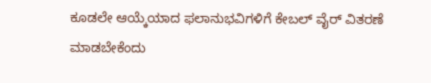ಕೂಡಲೇ ಆಯ್ಕೆಯಾದ ಫಲಾನುಭವಿಗಳಿಗೆ ಕೇಬಲ್ ವೈರ್ ವಿತರಣೆ ಮಾಡಬೇಕೆಂದು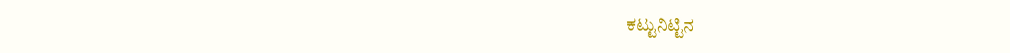ಕಟ್ಟುನಿಟ್ಟಿನ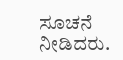ಸೂಚನೆ ನೀಡಿದರು.